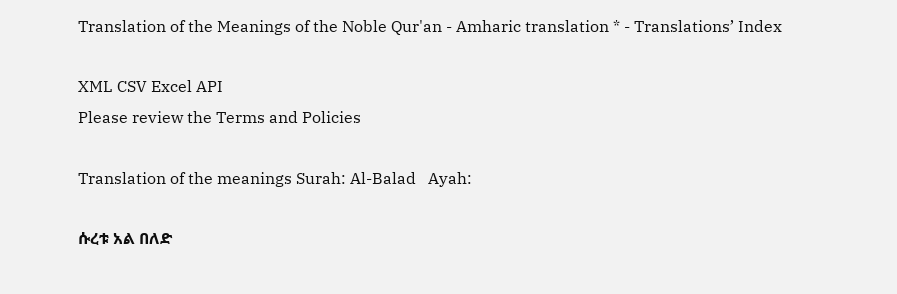Translation of the Meanings of the Noble Qur'an - Amharic translation * - Translations’ Index

XML CSV Excel API
Please review the Terms and Policies

Translation of the meanings Surah: Al-Balad   Ayah:

ሱረቱ አል በለድ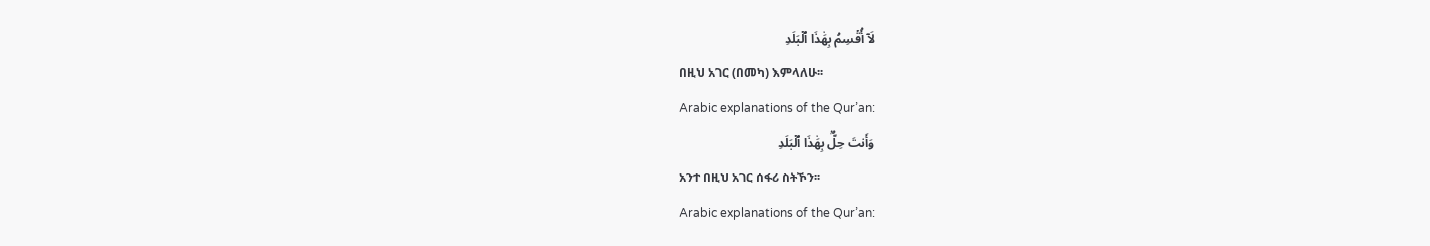لَآ أُقۡسِمُ بِهَٰذَا ٱلۡبَلَدِ
በዚህ አገር (በመካ) እምላለሁ፡፡
Arabic explanations of the Qur’an:
وَأَنتَ حِلُّۢ بِهَٰذَا ٱلۡبَلَدِ
አንተ በዚህ አገር ሰፋሪ ስትኾን፡፡
Arabic explanations of the Qur’an: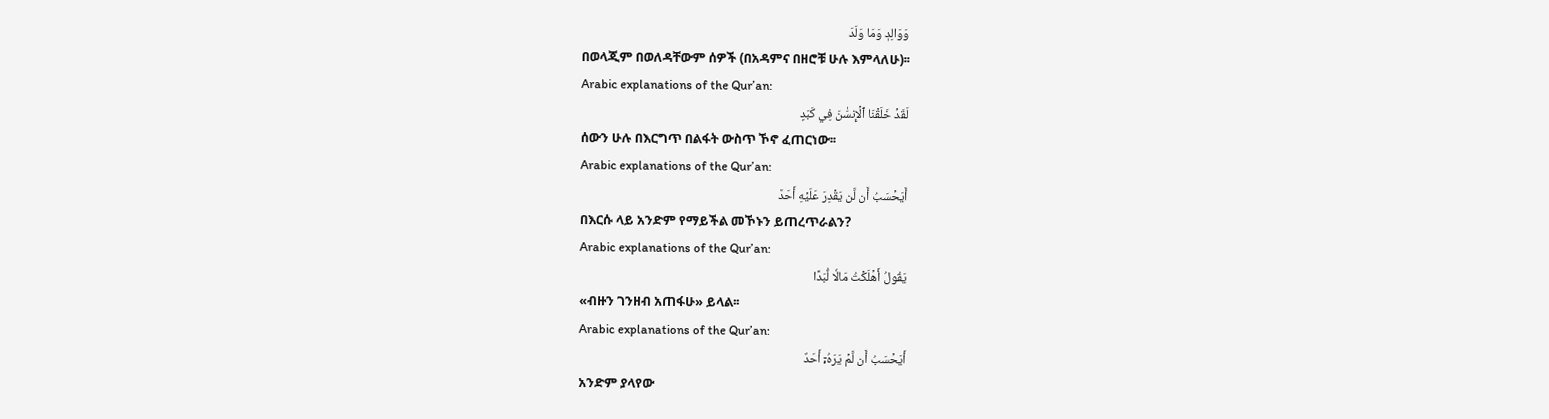وَوَالِدٖ وَمَا وَلَدَ
በወላጂም በወለዳቸውም ሰዎች (በአዳምና በዘሮቹ ሁሉ እምላለሁ)፡፡
Arabic explanations of the Qur’an:
لَقَدۡ خَلَقۡنَا ٱلۡإِنسَٰنَ فِي كَبَدٍ
ሰውን ሁሉ በእርግጥ በልፋት ውስጥ ኾኖ ፈጠርነው፡፡
Arabic explanations of the Qur’an:
أَيَحۡسَبُ أَن لَّن يَقۡدِرَ عَلَيۡهِ أَحَدٞ
በእርሱ ላይ አንድም የማይችል መኾኑን ይጠረጥራልን?
Arabic explanations of the Qur’an:
يَقُولُ أَهۡلَكۡتُ مَالٗا لُّبَدًا
«ብዙን ገንዘብ አጠፋሁ» ይላል፡፡
Arabic explanations of the Qur’an:
أَيَحۡسَبُ أَن لَّمۡ يَرَهُۥٓ أَحَدٌ
አንድም ያላየው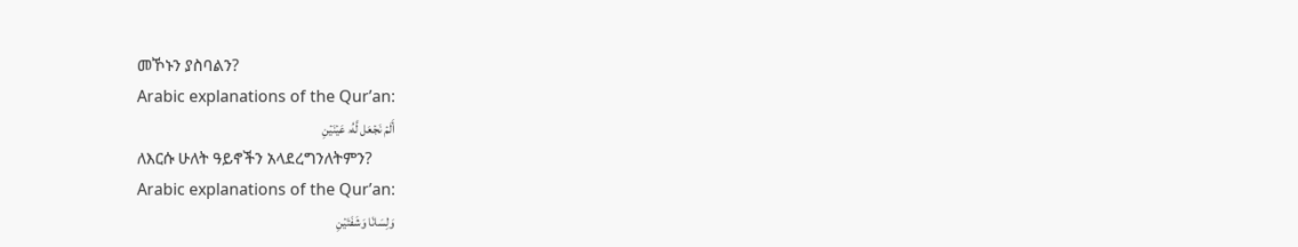መኾኑን ያስባልን?
Arabic explanations of the Qur’an:
أَلَمۡ نَجۡعَل لَّهُۥ عَيۡنَيۡنِ
ለእርሱ ሁለት ዓይኖችን አላደረግንለትምን?
Arabic explanations of the Qur’an:
وَلِسَانٗا وَشَفَتَيۡنِ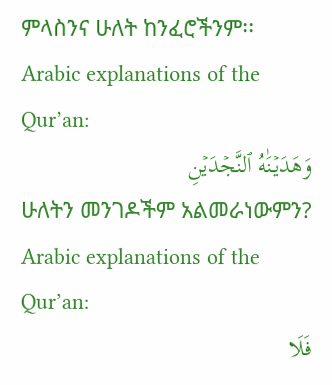ምላስንና ሁለት ከንፈሮችንም፡፡
Arabic explanations of the Qur’an:
وَهَدَيۡنَٰهُ ٱلنَّجۡدَيۡنِ
ሁለትን መንገዶችም አልመራነውምን?
Arabic explanations of the Qur’an:
فَلَا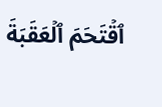ٱقۡتَحَمَ ٱلۡعَقَبَةَ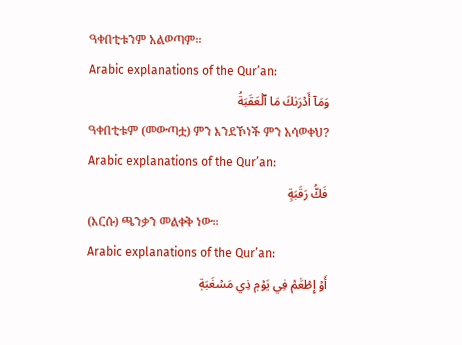ዓቀበቲቱንም አልወጣም፡፡
Arabic explanations of the Qur’an:
وَمَآ أَدۡرَىٰكَ مَا ٱلۡعَقَبَةُ
ዓቀበቲቱም (መውጣቷ) ምን እንደኾነች ምን አሳወቀህ?
Arabic explanations of the Qur’an:
فَكُّ رَقَبَةٍ
(እርሱ) ጫንቃን መልቀቅ ነው፡፡
Arabic explanations of the Qur’an:
أَوۡ إِطۡعَٰمٞ فِي يَوۡمٖ ذِي مَسۡغَبَةٖ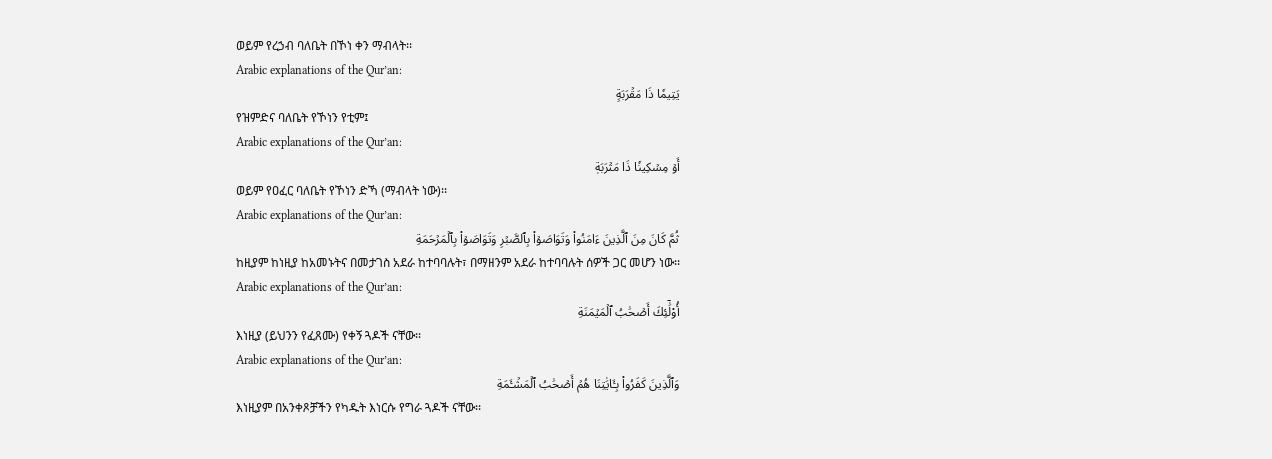ወይም የረኃብ ባለቤት በኾነ ቀን ማብላት፡፡
Arabic explanations of the Qur’an:
يَتِيمٗا ذَا مَقۡرَبَةٍ
የዝምድና ባለቤት የኾነን የቲም፤
Arabic explanations of the Qur’an:
أَوۡ مِسۡكِينٗا ذَا مَتۡرَبَةٖ
ወይም የዐፈር ባለቤት የኾነን ድኻ (ማብላት ነው)፡፡
Arabic explanations of the Qur’an:
ثُمَّ كَانَ مِنَ ٱلَّذِينَ ءَامَنُواْ وَتَوَاصَوۡاْ بِٱلصَّبۡرِ وَتَوَاصَوۡاْ بِٱلۡمَرۡحَمَةِ
ከዚያም ከነዚያ ከአመኑትና በመታገስ አደራ ከተባባሉት፣ በማዘንም አደራ ከተባባሉት ሰዎች ጋር መሆን ነው፡፡
Arabic explanations of the Qur’an:
أُوْلَٰٓئِكَ أَصۡحَٰبُ ٱلۡمَيۡمَنَةِ
እነዚያ (ይህንን የፈጸሙ) የቀኝ ጓዶች ናቸው፡፡
Arabic explanations of the Qur’an:
وَٱلَّذِينَ كَفَرُواْ بِـَٔايَٰتِنَا هُمۡ أَصۡحَٰبُ ٱلۡمَشۡـَٔمَةِ
እነዚያም በአንቀጾቻችን የካዱት እነርሱ የግራ ጓዶች ናቸው፡፡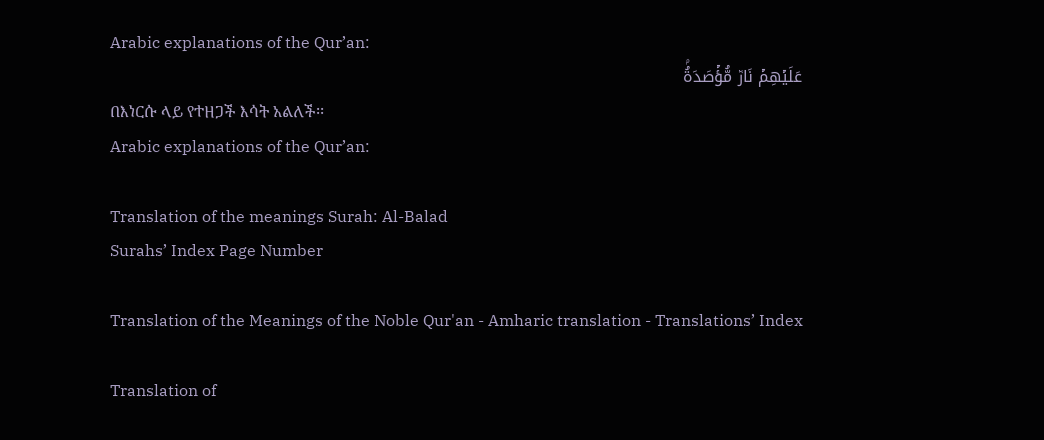Arabic explanations of the Qur’an:
عَلَيۡهِمۡ نَارٞ مُّؤۡصَدَةُۢ
በእነርሱ ላይ የተዘጋች እሳት አልለች፡፡
Arabic explanations of the Qur’an:

Translation of the meanings Surah: Al-Balad
Surahs’ Index Page Number

Translation of the Meanings of the Noble Qur'an - Amharic translation - Translations’ Index

Translation of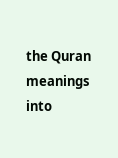the Quran meanings into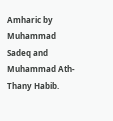Amharic by Muhammad Sadeq and Muhammad Ath-Thany Habib.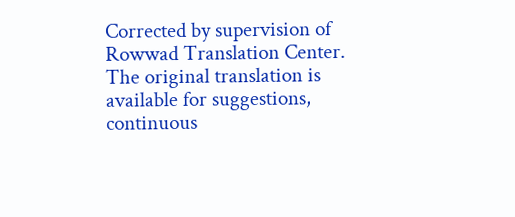Corrected by supervision of Rowwad Translation Center. The original translation is available for suggestions, continuous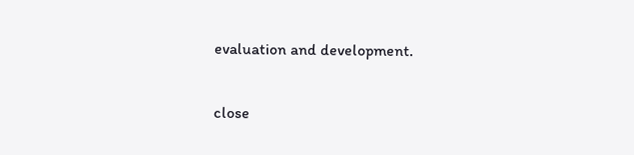evaluation and development.

close